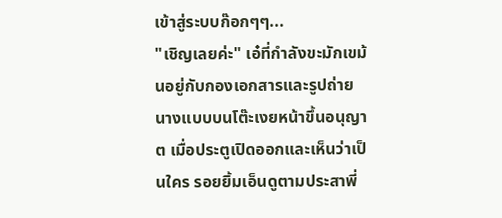เข้าสู่ระบบก๊อกๆๆ...
"เชิญเลยค่ะ" เอ๋ที่กำลังขะมักเขม้นอยู่กับกองเอกสารและรูปถ่ายนางแบบบนโต๊ะเงยหน้าขึ้นอนุญาต เมื่อประตูเปิดออกและเห็นว่าเป็นใคร รอยยิ้มเอ็นดูตามประสาพี่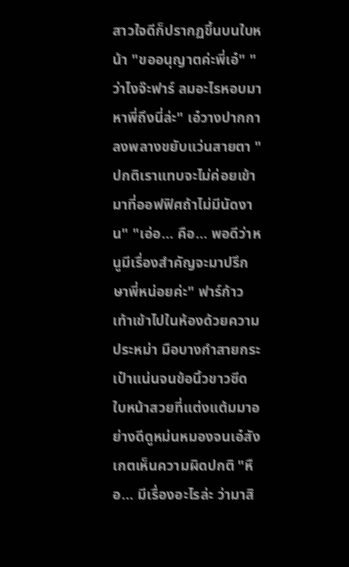สาวใจดีก็ปรากฏขึ้นบนใบหน้า "ขออนุญาตค่ะพี่เอ๋" "ว่าไงจ๊ะฟาร์ ลมอะไรหอบมาหาพี่ถึงนี่ล่ะ" เอ๋วางปากกาลงพลางขยับแว่นสายตา "ปกติเราแทบจะไม่ค่อยเข้ามาที่ออฟฟิศถ้าไม่มีนัดงาน" "เอ่อ... คือ... พอดีว่าหนูมีเรื่องสำคัญจะมาปรึกษาพี่หน่อยค่ะ" ฟาร์ก้าวเท้าเข้าไปในห้องด้วยความประหม่า มือบางกำสายกระเป๋าแน่นจนข้อนิ้วขาวซีด ใบหน้าสวยที่แต่งแต้มมาอย่างดีดูหม่นหมองจนเอ๋สังเกตเห็นความผิดปกติ "หือ... มีเรื่องอะไรล่ะ ว่ามาสิ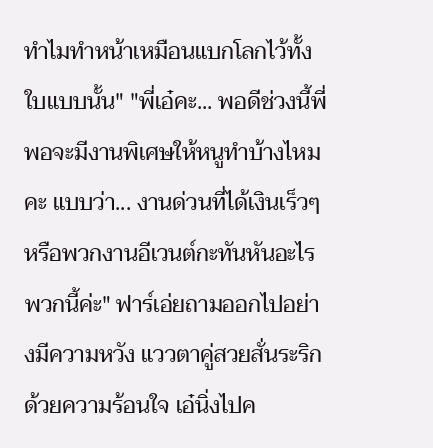ทำไมทำหน้าเหมือนแบกโลกไว้ทั้งใบแบบนั้น" "พี่เอ๋คะ... พอดีช่วงนี้พี่พอจะมีงานพิเศษให้หนูทำบ้างไหมคะ แบบว่า... งานด่วนที่ได้เงินเร็วๆ หรือพวกงานอีเวนต์กะทันหันอะไรพวกนี้ค่ะ" ฟาร์เอ่ยถามออกไปอย่างมีความหวัง แววตาคู่สวยสั่นระริกด้วยความร้อนใจ เอ๋นิ่งไปค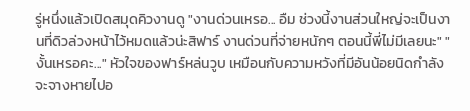รู่หนึ่งแล้วเปิดสมุดคิวงานดู "งานด่วนเหรอ... อืม ช่วงนี้งานส่วนใหญ่จะเป็นงานที่ดิวล่วงหน้าไว้หมดแล้วน่ะสิฟาร์ งานด่วนที่จ่ายหนักๆ ตอนนี้พี่ไม่มีเลยนะ" "งั้นเหรอคะ..." หัวใจของฟาร์หล่นวูบ เหมือนกับความหวังที่มีอันน้อยนิดกำลังจะจางหายไปอ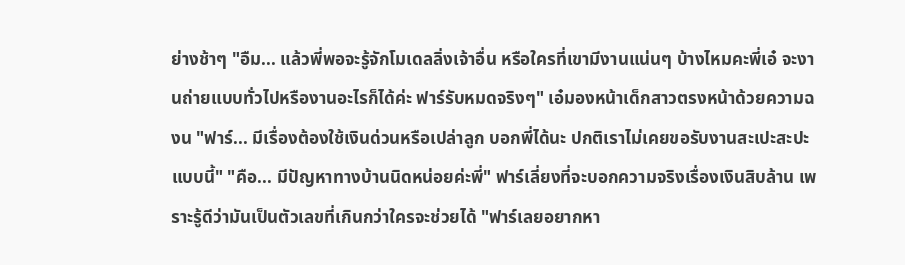ย่างช้าๆ "อืม... แล้วพี่พอจะรู้จักโมเดลลิ่งเจ้าอื่น หรือใครที่เขามีงานแน่นๆ บ้างไหมคะพี่เอ๋ จะงานถ่ายแบบทั่วไปหรืองานอะไรก็ได้ค่ะ ฟาร์รับหมดจริงๆ" เอ๋มองหน้าเด็กสาวตรงหน้าด้วยความฉงน "ฟาร์... มีเรื่องต้องใช้เงินด่วนหรือเปล่าลูก บอกพี่ได้นะ ปกติเราไม่เคยขอรับงานสะเปะสะปะแบบนี้" "คือ... มีปัญหาทางบ้านนิดหน่อยค่ะพี่" ฟาร์เลี่ยงที่จะบอกความจริงเรื่องเงินสิบล้าน เพราะรู้ดีว่ามันเป็นตัวเลขที่เกินกว่าใครจะช่วยได้ "ฟาร์เลยอยากหา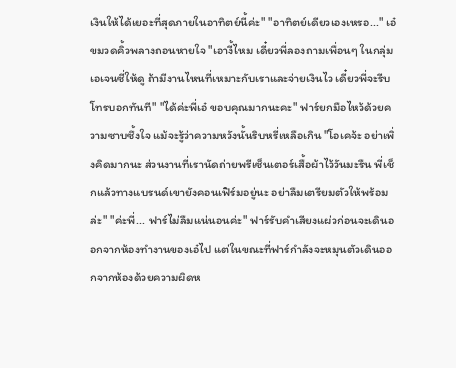เงินให้ได้เยอะที่สุดภายในอาทิตย์นี้ค่ะ" "อาทิตย์เดียวเองเหรอ..." เอ๋ขมวดคิ้วพลางถอนหายใจ "เอางี้ไหม เดี๋ยวพี่ลองถามเพื่อนๆ ในกลุ่มเอเจนซี่ให้ดู ถ้ามีงานไหนที่เหมาะกับเราและจ่ายเงินไว เดี๋ยวพี่จะรีบโทรบอกทันที" "ได้ค่ะพี่เอ๋ ขอบคุณมากนะคะ" ฟาร์ยกมือไหว้ด้วยความซาบซึ้งใจ แม้จะรู้ว่าความหวังนั้นริบหรี่เหลือเกิน "โอเคจ้ะ อย่าเพิ่งคิดมากนะ ส่วนงานที่เรานัดถ่ายพรีเซ็นเตอร์เสื้อผ้าไว้วันมะรืน พี่เช็กแล้วทางแบรนด์เขายังคอนเฟิร์มอยู่นะ อย่าลืมเตรียมตัวให้พร้อมล่ะ" "ค่ะพี่... ฟาร์ไม่ลืมแน่นอนค่ะ" ฟาร์รับคำเสียงแผ่วก่อนจะเดินออกจากห้องทำงานของเอ๋ไป แต่ในขณะที่ฟาร์กำลังจะหมุนตัวเดินออกจากห้องด้วยความผิดห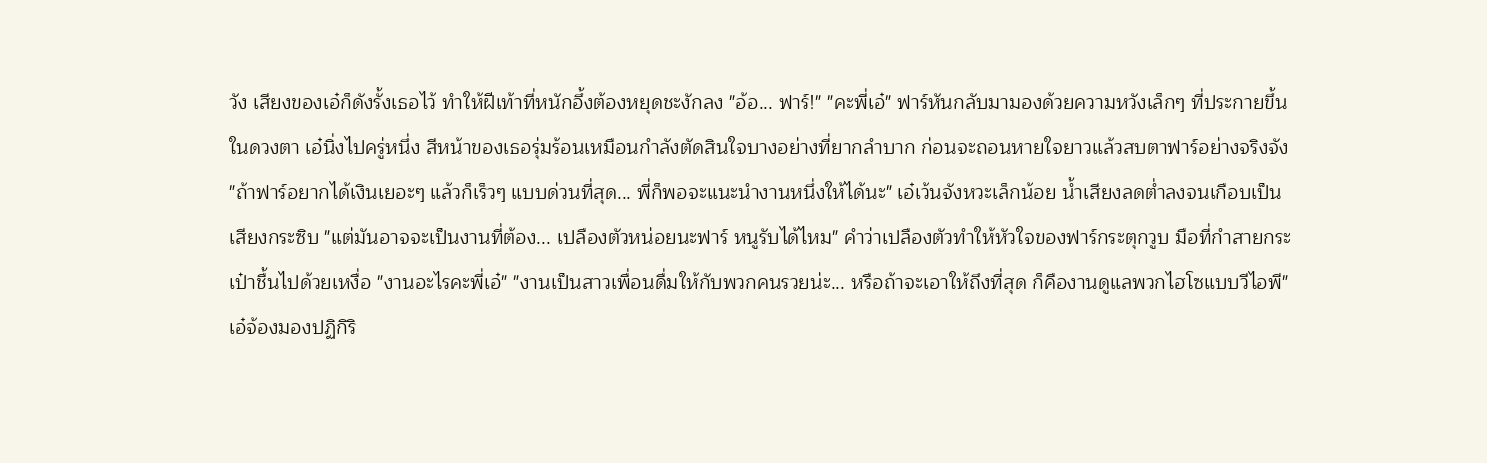วัง เสียงของเอ๋ก็ดังรั้งเธอไว้ ทำให้ฝีเท้าที่หนักอึ้งต้องหยุดชะงักลง "อ้อ... ฟาร์!" "คะพี่เอ๋" ฟาร์หันกลับมามองด้วยความหวังเล็กๆ ที่ประกายขึ้นในดวงตา เอ๋นิ่งไปครู่หนึ่ง สีหน้าของเธอรุ่มร้อนเหมือนกำลังตัดสินใจบางอย่างที่ยากลำบาก ก่อนจะถอนหายใจยาวแล้วสบตาฟาร์อย่างจริงจัง "ถ้าฟาร์อยากได้เงินเยอะๆ แล้วก็เร็วๆ แบบด่วนที่สุด... พี่ก็พอจะแนะนำงานหนึ่งให้ได้นะ" เอ๋เว้นจังหวะเล็กน้อย น้ำเสียงลดต่ำลงจนเกือบเป็นเสียงกระซิบ "แต่มันอาจจะเป็นงานที่ต้อง... เปลืองตัวหน่อยนะฟาร์ หนูรับได้ไหม" คำว่าเปลืองตัวทำให้หัวใจของฟาร์กระตุกวูบ มือที่กำสายกระเป๋าชื้นไปด้วยเหงื่อ "งานอะไรคะพี่เอ๋" "งานเป็นสาวเพื่อนดื่มให้กับพวกคนรวยน่ะ... หรือถ้าจะเอาให้ถึงที่สุด ก็คืองานดูแลพวกไฮโซแบบวีไอพี" เอ๋จ้องมองปฏิกิริ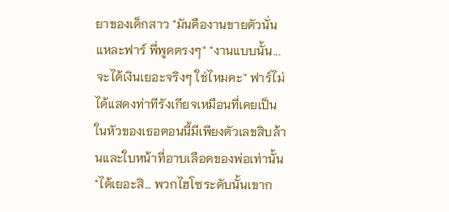ยาของเด็กสาว "มันคืองานขายตัวนั่นแหละฟาร์ พี่พูดตรงๆ" "งานแบบนั้น... จะได้เงินเยอะจริงๆ ใช่ไหมคะ" ฟาร์ไม่ได้แสดงท่าทีรังเกียจเหมือนที่เคยเป็น ในหัวของเธอตอนนี้มีเพียงตัวเลขสิบล้านและใบหน้าที่อาบเลือดของพ่อเท่านั้น "ได้เยอะสิ... พวกไฮโซระดับนั้นเขาก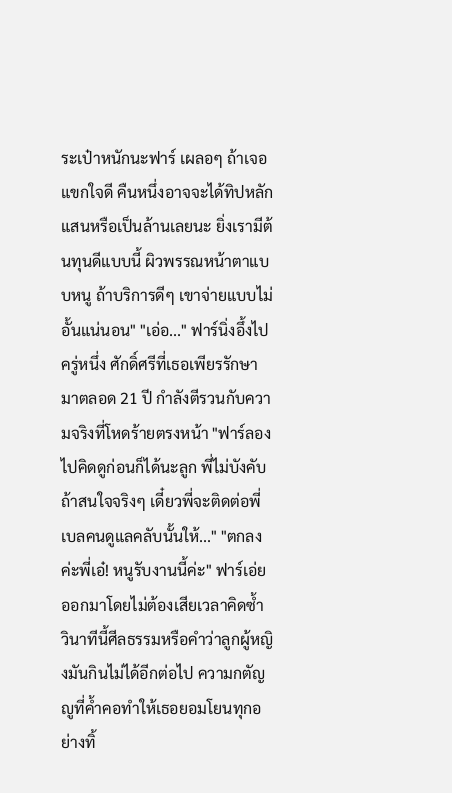ระเป๋าหนักนะฟาร์ เผลอๆ ถ้าเจอแขกใจดี คืนหนึ่งอาจจะได้ทิปหลักแสนหรือเป็นล้านเลยนะ ยิ่งเรามีต้นทุนดีแบบนี้ ผิวพรรณหน้าตาแบบหนู ถ้าบริการดีๆ เขาจ่ายแบบไม่อั้นแน่นอน" "เอ่อ..." ฟาร์นิ่งอึ้งไปครู่หนึ่ง ศักดิ์ศรีที่เธอเพียรรักษามาตลอด 21 ปี กำลังตีรวนกับความจริงที่โหดร้ายตรงหน้า "ฟาร์ลองไปคิดดูก่อนก็ได้นะลูก พี่ไม่บังคับ ถ้าสนใจจริงๆ เดี๋ยวพี่จะติดต่อพี่เบลคนดูแลคลับนั้นให้..." "ตกลงค่ะพี่เอ๋! หนูรับงานนี้ค่ะ" ฟาร์เอ่ยออกมาโดยไม่ต้องเสียเวลาคิดซ้ำ วินาทีนี้ศีลธรรมหรือคำว่าลูกผู้หญิงมันกินไม่ได้อีกต่อไป ความกตัญญูที่ค้ำคอทำให้เธอยอมโยนทุกอย่างทิ้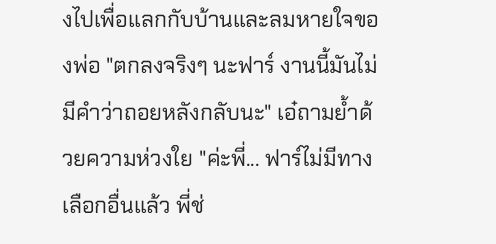งไปเพื่อแลกกับบ้านและลมหายใจของพ่อ "ตกลงจริงๆ นะฟาร์ งานนี้มันไม่มีคำว่าถอยหลังกลับนะ" เอ๋ถามย้ำด้วยความห่วงใย "ค่ะพี่... ฟาร์ไม่มีทางเลือกอื่นแล้ว พี่ช่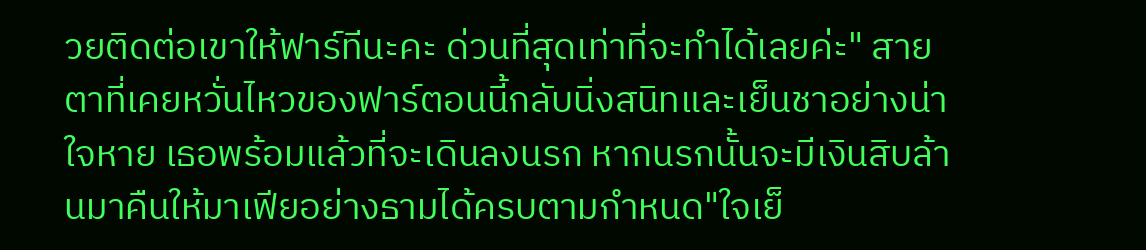วยติดต่อเขาให้ฟาร์ทีนะคะ ด่วนที่สุดเท่าที่จะทำได้เลยค่ะ" สายตาที่เคยหวั่นไหวของฟาร์ตอนนี้กลับนิ่งสนิทและเย็นชาอย่างน่าใจหาย เธอพร้อมแล้วที่จะเดินลงนรก หากนรกนั้นจะมีเงินสิบล้านมาคืนให้มาเฟียอย่างธามได้ครบตามกำหนด"ใจเย็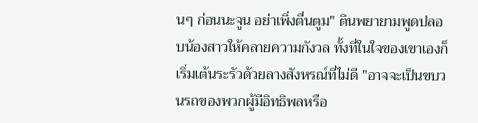นๆ ก่อนนะจูน อย่าเพิ่งตื่นตูม" ตินพยายามพูดปลอบน้องสาวให้คลายความกังวล ทั้งที่ในใจของเขาเองก็เริ่มเต้นระรัวด้วยลางสังหรณ์ที่ไม่ดี "อาจจะเป็นขบวนรถของพวกผู้มีอิทธิพลหรือ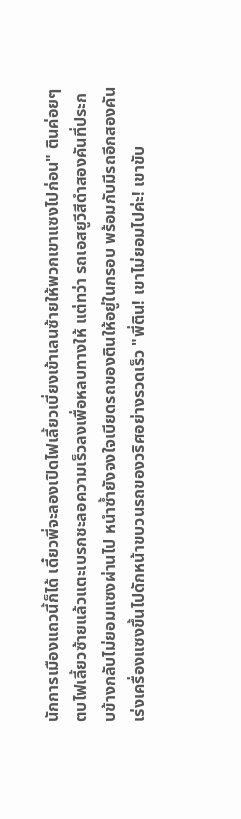นักการเมืองแถวนี้ก็ได้ เดี๋ยวพี่จะลองเปิดไฟเลี้ยวเบี่ยงเข้าเลนซ้ายให้พวกเขาแซงไปก่อน" ตินค่อยๆ ตบไฟเลี้ยวซ้ายแล้วแตะเบรกชะลอความเร็วลงเพื่อหลบทางให้ แต่ทว่า รถเอสยูวีสีดำสองคันที่ประกบข้างกลับไม่ยอมแซงผ่านไป หนำซ้ำยังจงใจเบียดรถของตินให้อยู่ในกรอบ พร้อมกับมีรถอีกสองคันเร่งเครื่องแซงขึ้นไปดักหน้าขบวนรถของวริศอย่างรวดเร็ว "พี่ติน! เขาไม่ยอมไปค่ะ! เขาขับ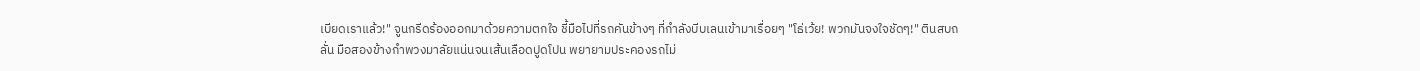เบียดเราแล้ว!" จูนกรีดร้องออกมาด้วยความตกใจ ชี้มือไปที่รถคันข้างๆ ที่กำลังบีบเลนเข้ามาเรื่อยๆ "โธ่เว้ย! พวกมันจงใจชัดๆ!" ตินสบถลั่น มือสองข้างกำพวงมาลัยแน่นจนเส้นเลือดปูดโปน พยายามประคองรถไม่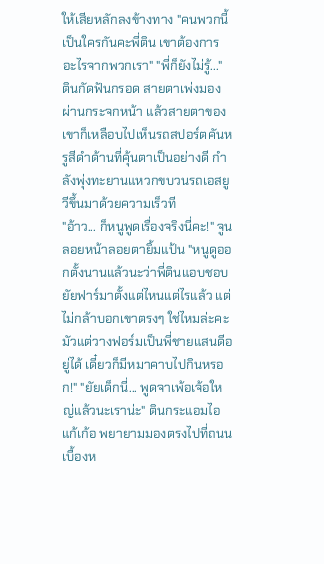ให้เสียหลักลงข้างทาง "คนพวกนี้เป็นใครกันคะพี่ติน เขาต้องการอะไรจากพวกเรา" "พี่ก็ยังไม่รู้..." ตินกัดฟันกรอด สายตาเพ่งมองผ่านกระจกหน้า แล้วสายตาของเขาก็เหลือบไปเห็นรถสปอร์ตคันหรูสีดำด้านที่คุ้นตาเป็นอย่างดี กำลังพุ่งทะยานแหวกขบวนรถเอสยูวีขึ้นมาด้วยความเร็วที
"อ้าว... ก็หนูพูดเรื่องจริงนี่คะ!" จูนลอยหน้าลอยตายิ้มแป้น "หนูดูออกตั้งนานแล้วนะว่าพี่ตินแอบชอบยัยฟาร์มาตั้งแต่ไหนแต่ไรแล้ว แต่ไม่กล้าบอกเขาตรงๆ ใช่ไหมล่ะคะ มัวแต่วางฟอร์มเป็นพี่ชายแสนดีอยู่ได้ เดี๋ยวก็มีหมาคาบไปกินหรอก!" "ยัยเด็กนี่... พูดจาเพ้อเจ้อใหญ่แล้วนะเราน่ะ" ตินกระแอมไอแก้เก้อ พยายามมองตรงไปที่ถนนเบื้องห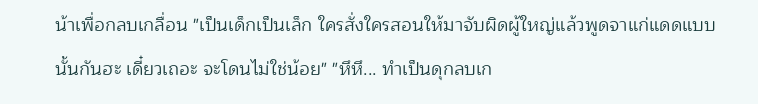น้าเพื่อกลบเกลื่อน "เป็นเด็กเป็นเล็ก ใครสั่งใครสอนให้มาจับผิดผู้ใหญ่แล้วพูดจาแก่แดดแบบนั้นกันฮะ เดี๋ยวเถอะ จะโดนไม่ใช่น้อย" "หึหึ... ทำเป็นดุกลบเก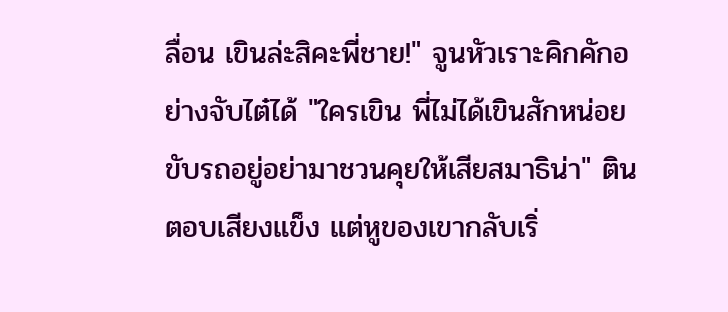ลื่อน เขินล่ะสิคะพี่ชาย!" จูนหัวเราะคิกคักอย่างจับไต๋ได้ "ใครเขิน พี่ไม่ได้เขินสักหน่อย ขับรถอยู่อย่ามาชวนคุยให้เสียสมาธิน่า" ตินตอบเสียงแข็ง แต่หูของเขากลับเริ่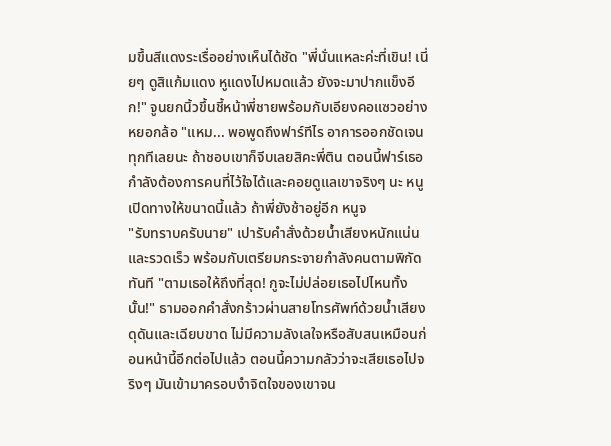มขึ้นสีแดงระเรื่ออย่างเห็นได้ชัด "พี่นั่นแหละค่ะที่เขิน! เนี่ยๆ ดูสิแก้มแดง หูแดงไปหมดแล้ว ยังจะมาปากแข็งอีก!" จูนยกนิ้วขึ้นชี้หน้าพี่ชายพร้อมกับเอียงคอแซวอย่างหยอกล้อ "แหม... พอพูดถึงฟาร์ทีไร อาการออกชัดเจนทุกทีเลยนะ ถ้าชอบเขาก็จีบเลยสิคะพี่ติน ตอนนี้ฟาร์เธอกำลังต้องการคนที่ไว้ใจได้และคอยดูแลเขาจริงๆ นะ หนูเปิดทางให้ขนาดนี้แล้ว ถ้าพี่ยังช้าอยู่อีก หนูจ
"รับทราบครับนาย" เปารับคำสั่งด้วยน้ำเสียงหนักแน่นและรวดเร็ว พร้อมกับเตรียมกระจายกำลังคนตามพิกัดทันที "ตามเธอให้ถึงที่สุด! กูจะไม่ปล่อยเธอไปไหนทั้งนั้น!" ธามออกคำสั่งกร้าวผ่านสายโทรศัพท์ด้วยน้ำเสียงดุดันและเฉียบขาด ไม่มีความลังเลใจหรือสับสนเหมือนก่อนหน้านี้อีกต่อไปแล้ว ตอนนี้ความกลัวว่าจะเสียเธอไปจริงๆ มันเข้ามาครอบงำจิตใจของเขาจน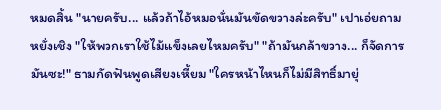หมดสิ้น "นายครับ... แล้วถ้าไอ้หมอนั่นมันขัดขวางล่ะครับ" เปาเอ่ยถามหยั่งเชิง "ให้พวกเราใช้ไม้แข็งเลยไหมครับ" "ถ้ามันกล้าขวาง... ก็จัดการมันซะ!" ธามกัดฟันพูดเสียงเหี้ยม "ใครหน้าไหนก็ไม่มีสิทธิ์มายุ่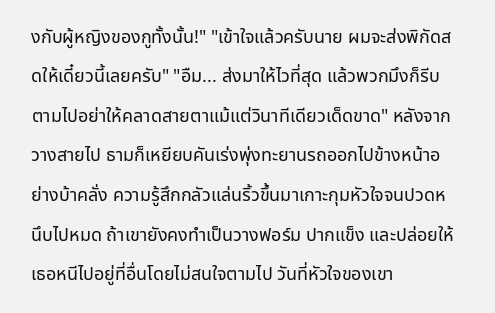งกับผู้หญิงของกูทั้งนั้น!" "เข้าใจแล้วครับนาย ผมจะส่งพิกัดสดให้เดี๋ยวนี้เลยครับ" "อืม... ส่งมาให้ไวที่สุด แล้วพวกมึงก็รีบตามไปอย่าให้คลาดสายตาแม้แต่วินาทีเดียวเด็ดขาด" หลังจากวางสายไป ธามก็เหยียบคันเร่งพุ่งทะยานรถออกไปข้างหน้าอย่างบ้าคลั่ง ความรู้สึกกลัวแล่นริ้วขึ้นมาเกาะกุมหัวใจจนปวดหนึบไปหมด ถ้าเขายังคงทำเป็นวางฟอร์ม ปากแข็ง และปล่อยให้เธอหนีไปอยู่ที่อื่นโดยไม่สนใจตามไป วันที่หัวใจของเขา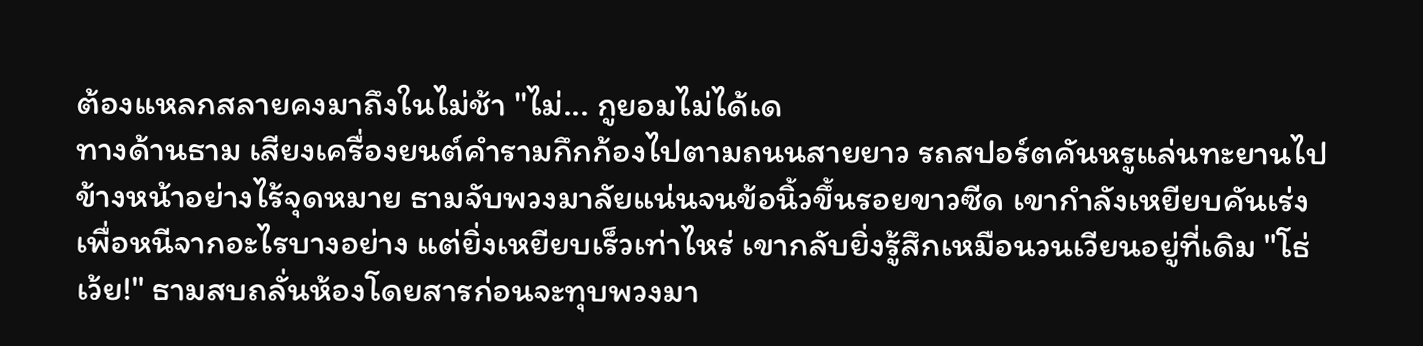ต้องแหลกสลายคงมาถึงในไม่ช้า "ไม่... กูยอมไม่ได้เด
ทางด้านธาม เสียงเครื่องยนต์คำรามกึกก้องไปตามถนนสายยาว รถสปอร์ตคันหรูแล่นทะยานไปข้างหน้าอย่างไร้จุดหมาย ธามจับพวงมาลัยแน่นจนข้อนิ้วขึ้นรอยขาวซีด เขากำลังเหยียบคันเร่งเพื่อหนีจากอะไรบางอย่าง แต่ยิ่งเหยียบเร็วเท่าไหร่ เขากลับยิ่งรู้สึกเหมือนวนเวียนอยู่ที่เดิม "โธ่เว้ย!" ธามสบถลั่นห้องโดยสารก่อนจะทุบพวงมา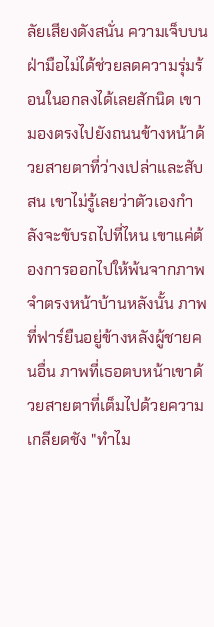ลัยเสียงดังสนั่น ความเจ็บบนฝ่ามือไม่ได้ช่วยลดความรุ่มร้อนในอกลงได้เลยสักนิด เขามองตรงไปยังถนนข้างหน้าด้วยสายตาที่ว่างเปล่าและสับสน เขาไม่รู้เลยว่าตัวเองกำลังจะขับรถไปที่ไหน เขาแค่ต้องการออกไปให้พ้นจากภาพจำตรงหน้าบ้านหลังนั้น ภาพที่ฟาร์ยืนอยู่ข้างหลังผู้ชายคนอื่น ภาพที่เธอตบหน้าเขาด้วยสายตาที่เต็มไปด้วยความเกลียดชัง "ทำไม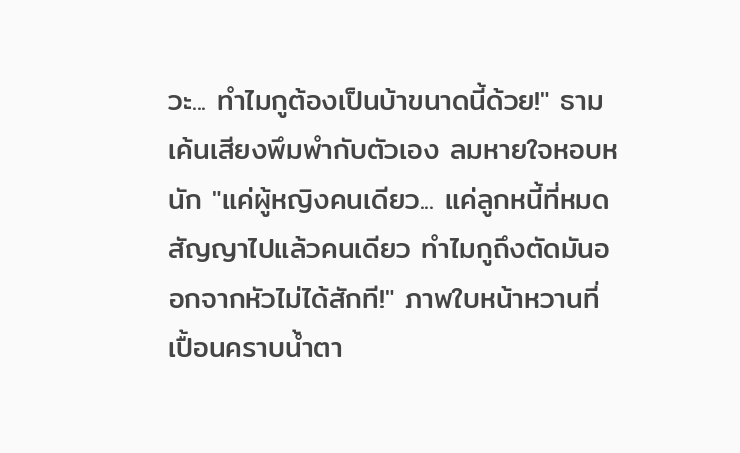วะ... ทำไมกูต้องเป็นบ้าขนาดนี้ด้วย!" ธามเค้นเสียงพึมพำกับตัวเอง ลมหายใจหอบหนัก "แค่ผู้หญิงคนเดียว... แค่ลูกหนี้ที่หมดสัญญาไปแล้วคนเดียว ทำไมกูถึงตัดมันออกจากหัวไม่ได้สักที!" ภาพใบหน้าหวานที่เปื้อนคราบน้ำตา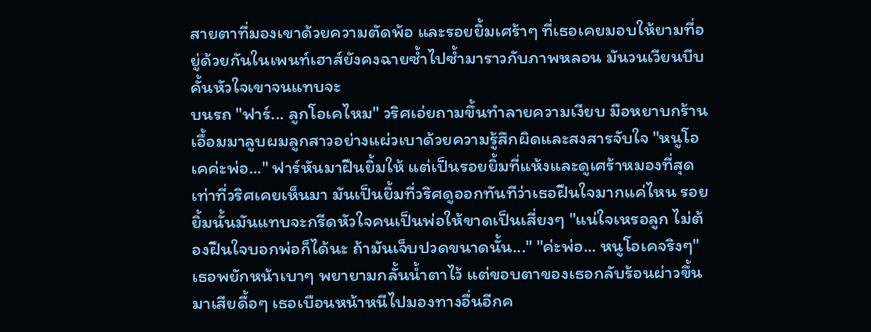สายตาที่มองเขาด้วยความตัดพ้อ และรอยยิ้มเศร้าๆ ที่เธอเคยมอบให้ยามที่อยู่ด้วยกันในเพนท์เฮาส์ยังคงฉายซ้ำไปซ้ำมาราวกับภาพหลอน มันวนเวียนบีบคั้นหัวใจเขาจนแทบจะ
บนรถ "ฟาร์... ลูกโอเคไหม" วริศเอ่ยถามขึ้นทำลายความเงียบ มือหยาบกร้านเอื้อมมาลูบผมลูกสาวอย่างแผ่วเบาด้วยความรู้สึกผิดและสงสารจับใจ "หนูโอเคค่ะพ่อ..." ฟาร์หันมาฝืนยิ้มให้ แต่เป็นรอยยิ้มที่แห้งและดูเศร้าหมองที่สุดเท่าที่วริศเคยเห็นมา มันเป็นยิ้มที่วริศดูออกทันทีว่าเธอฝืนใจมากแค่ไหน รอยยิ้มนั้นมันแทบจะกรีดหัวใจคนเป็นพ่อให้ขาดเป็นเสี่ยงๆ "แน่ใจเหรอลูก ไม่ต้องฝืนใจบอกพ่อก็ได้นะ ถ้ามันเจ็บปวดขนาดนั้น..." "ค่ะพ่อ... หนูโอเคจริงๆ" เธอพยักหน้าเบาๆ พยายามกลั้นน้ำตาไว้ แต่ขอบตาของเธอกลับร้อนผ่าวขึ้นมาเสียดื้อๆ เธอเบือนหน้าหนีไปมองทางอื่นอีกค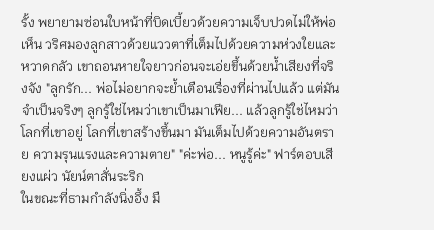รั้ง พยายามซ่อนใบหน้าที่บิดเบี้ยวด้วยความเจ็บปวดไม่ให้พ่อเห็น วริศมองลูกสาวด้วยแววตาที่เต็มไปด้วยความห่วงใยและหวาดกลัว เขาถอนหายใจยาวก่อนจะเอ่ยขึ้นด้วยน้ำเสียงที่จริงจัง "ลูกรัก... พ่อไม่อยากจะย้ำเตือนเรื่องที่ผ่านไปแล้ว แต่มันจำเป็นจริงๆ ลูกรู้ใช่ไหมว่าเขาเป็นมาเฟีย... แล้วลูกรู้ใช่ไหมว่าโลกที่เขาอยู่ โลกที่เขาสร้างขึ้นมา มันเต็มไปด้วยความอันตราย ความรุนแรงและความตาย" "ค่ะพ่อ... หนูรู้ค่ะ" ฟาร์ตอบเสียงแผ่ว นัยน์ตาสั่นระริก
ในขณะที่ธามกำลังนิ่งอึ้ง มื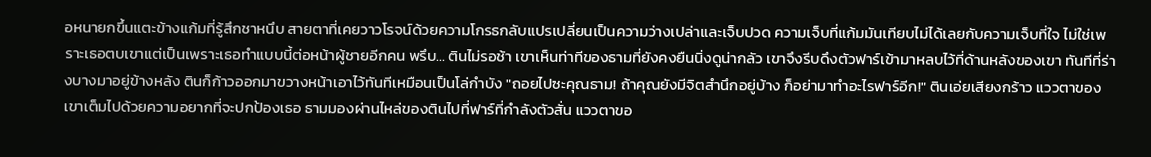อหนายกขึ้นแตะข้างแก้มที่รู้สึกชาหนึบ สายตาที่เคยวาวโรจน์ด้วยความโกรธกลับแปรเปลี่ยนเป็นความว่างเปล่าและเจ็บปวด ความเจ็บที่แก้มมันเทียบไม่ได้เลยกับความเจ็บที่ใจ ไม่ใช่เพราะเธอตบเขาแต่เป็นเพราะเธอทำแบบนี้ต่อหน้าผู้ชายอีกคน พรึบ... ตินไม่รอช้า เขาเห็นท่าทีของธามที่ยังคงยืนนิ่งดูน่ากลัว เขาจึงรีบดึงตัวฟาร์เข้ามาหลบไว้ที่ด้านหลังของเขา ทันทีที่ร่างบางมาอยู่ข้างหลัง ตินก็ก้าวออกมาขวางหน้าเอาไว้ทันทีเหมือนเป็นโล่กำบัง "ถอยไปซะคุณธาม! ถ้าคุณยังมีจิตสำนึกอยู่บ้าง ก็อย่ามาทำอะไรฟาร์อีก!" ตินเอ่ยเสียงกร้าว แววตาของเขาเต็มไปด้วยความอยากที่จะปกป้องเธอ ธามมองผ่านไหล่ของตินไปที่ฟาร์ที่กำลังตัวสั่น แววตาขอ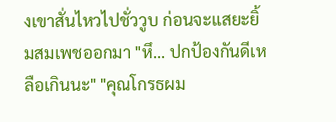งเขาสั่นไหวไปชั่ววูบ ก่อนจะแสยะยิ้มสมเพชออกมา "หึ... ปกป้องกันดีเหลือเกินนะ" "คุณโกรธผม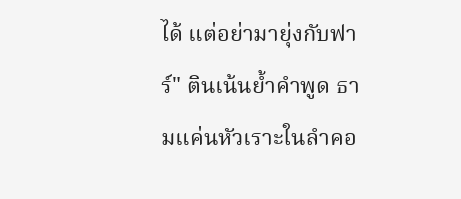ได้ แต่อย่ามายุ่งกับฟาร์" ตินเน้นย้ำคำพูด ธามแค่นหัวเราะในลำคอ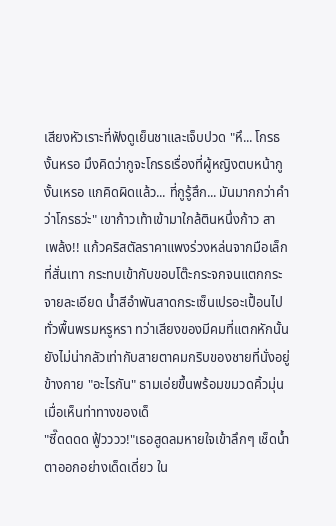เสียงหัวเราะที่ฟังดูเย็นชาและเจ็บปวด "หึ... โกรธงั้นหรอ มึงคิดว่ากูจะโกรธเรื่องที่ผู้หญิงตบหน้ากูงั้นเหรอ แกคิดผิดแล้ว... ที่กูรู้สึก... มันมากกว่าคำว่าโกรธว่ะ" เขาก้าวเท้าเข้ามาใกล้ตินหนึ่งก้าว สา
เพล้ง!! แก้วคริสตัลราคาแพงร่วงหล่นจากมือเล็กที่สั่นเทา กระทบเข้ากับขอบโต๊ะกระจกจนแตกกระจายละเอียด น้ำสีอำพันสาดกระเซ็นเปรอะเปื้อนไปทั่วพื้นพรมหรูหรา ทว่าเสียงของมีคมที่แตกหักนั้นยังไม่น่ากลัวเท่ากับสายตาคมกริบของชายที่นั่งอยู่ข้างกาย "อะไรกัน" ธามเอ่ยขึ้นพร้อมขมวดคิ้วมุ่น เมื่อเห็นท่าทางของเด็
"ซี๊ดดดด ฟู้วววว!"เธอสูดลมหายใจเข้าลึกๆ เช็ดน้ำตาออกอย่างเด็ดเดี่ยว ใน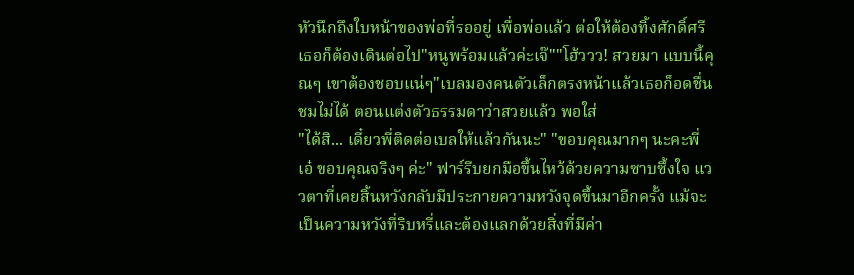หัวนึกถึงใบหน้าของพ่อที่รออยู่ เพื่อพ่อแล้ว ต่อให้ต้องทิ้งศักดิ์ศรีเธอก็ต้องเดินต่อไป"หนูพร้อมแล้วค่ะเจ๊""โฮ้ววว! สวยมา แบบนี้คุณๆ เขาต้องชอบแน่ๆ"เบลมองคนตัวเล็กตรงหน้าแล้วเธอก็อดชื่นชมไม่ได้ ตอนแต่งตัวธรรมดาว่าสวยแล้ว พอใส่
"ได้สิ... เดี๋ยวพี่ติดต่อเบลให้แล้วกันนะ" "ขอบคุณมากๆ นะคะพี่เอ๋ ขอบคุณจริงๆ ค่ะ" ฟาร์รีบยกมือขึ้นไหว้ด้วยความซาบซึ้งใจ แววตาที่เคยสิ้นหวังกลับมีประกายความหวังจุดขึ้นมาอีกครั้ง แม้จะเป็นความหวังที่ริบหรี่และต้องแลกด้วยสิ่งที่มีค่า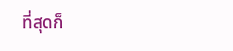ที่สุดก็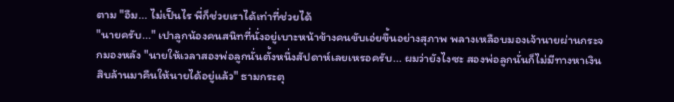ตาม "อืม... ไม่เป็นไร พี่ก็ช่วยเราได้เท่าที่ช่วยได้
"นายครับ..." เปาลูกน้องคนสนิทที่นั่งอยู่เบาะหน้าข้างคนขับเอ่ยขึ้นอย่างสุภาพ พลางเหลือบมองเจ้านายผ่านกระจกมองหลัง "นายให้เวลาสองพ่อลูกนั่นตั้งหนึ่งสัปดาห์เลยเหรอครับ... ผมว่ายังไงซะ สองพ่อลูกนั่นก็ไม่มีทางหาเงินสิบล้านมาคืนให้นายได้อยู่แล้ว" ธามกระตุ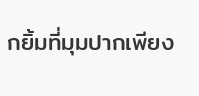กยิ้มที่มุมปากเพียง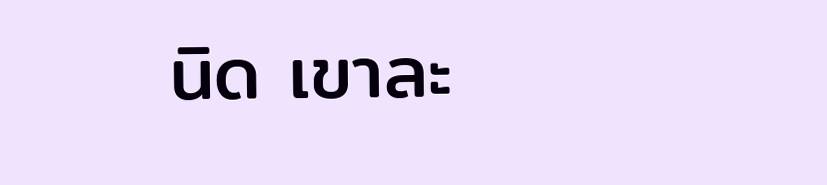นิด เขาละ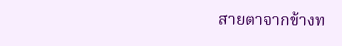สายตาจากข้างท